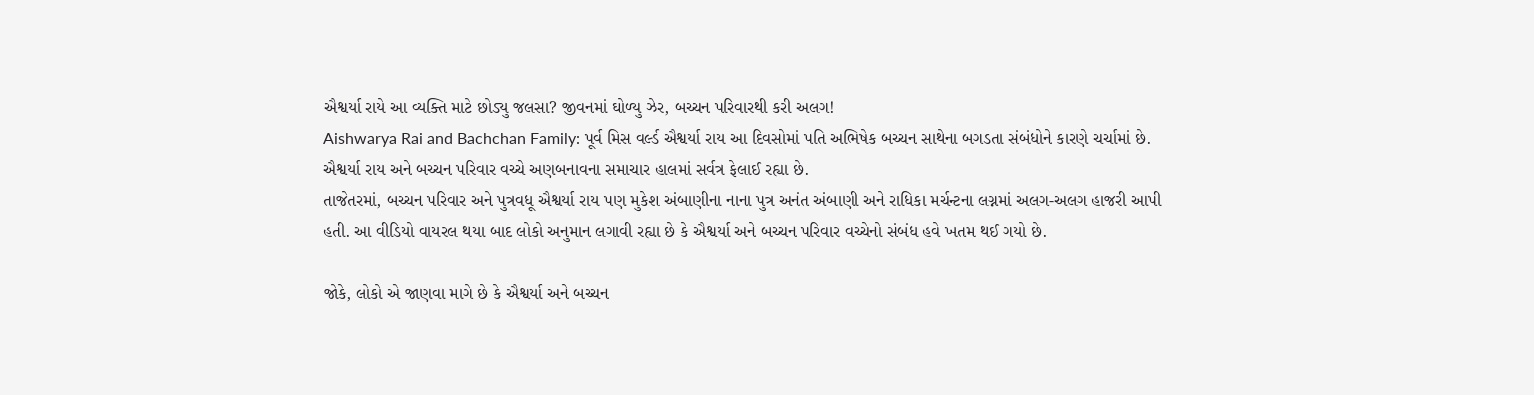ઐશ્વર્યા રાયે આ વ્યક્તિ માટે છોડ્યુ જલસા? જીવનમાં ઘોળ્યુ ઝેર, બચ્ચન પરિવારથી કરી અલગ!
Aishwarya Rai and Bachchan Family: પૂર્વ મિસ વર્લ્ડ ઐશ્વર્યા રાય આ દિવસોમાં પતિ અભિષેક બચ્ચન સાથેના બગડતા સંબંધોને કારણે ચર્ચામાં છે. ઐશ્વર્યા રાય અને બચ્ચન પરિવાર વચ્ચે અણબનાવના સમાચાર હાલમાં સર્વત્ર ફેલાઈ રહ્યા છે.
તાજેતરમાં, બચ્ચન પરિવાર અને પુત્રવધૂ ઐશ્વર્યા રાય પણ મુકેશ અંબાણીના નાના પુત્ર અનંત અંબાણી અને રાધિકા મર્ચન્ટના લગ્નમાં અલગ-અલગ હાજરી આપી હતી. આ વીડિયો વાયરલ થયા બાદ લોકો અનુમાન લગાવી રહ્યા છે કે ઐશ્વર્યા અને બચ્ચન પરિવાર વચ્ચેનો સંબંધ હવે ખતમ થઈ ગયો છે.

જોકે, લોકો એ જાણવા માગે છે કે ઐશ્વર્યા અને બચ્ચન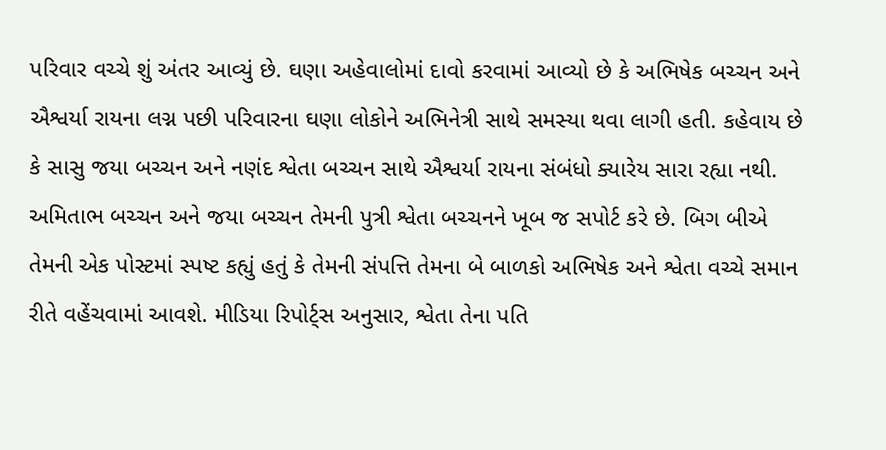પરિવાર વચ્ચે શું અંતર આવ્યું છે. ઘણા અહેવાલોમાં દાવો કરવામાં આવ્યો છે કે અભિષેક બચ્ચન અને ઐશ્વર્યા રાયના લગ્ન પછી પરિવારના ઘણા લોકોને અભિનેત્રી સાથે સમસ્યા થવા લાગી હતી. કહેવાય છે કે સાસુ જયા બચ્ચન અને નણંદ શ્વેતા બચ્ચન સાથે ઐશ્વર્યા રાયના સંબંધો ક્યારેય સારા રહ્યા નથી.
અમિતાભ બચ્ચન અને જયા બચ્ચન તેમની પુત્રી શ્વેતા બચ્ચનને ખૂબ જ સપોર્ટ કરે છે. બિગ બીએ તેમની એક પોસ્ટમાં સ્પષ્ટ કહ્યું હતું કે તેમની સંપત્તિ તેમના બે બાળકો અભિષેક અને શ્વેતા વચ્ચે સમાન રીતે વહેંચવામાં આવશે. મીડિયા રિપોર્ટ્સ અનુસાર, શ્વેતા તેના પતિ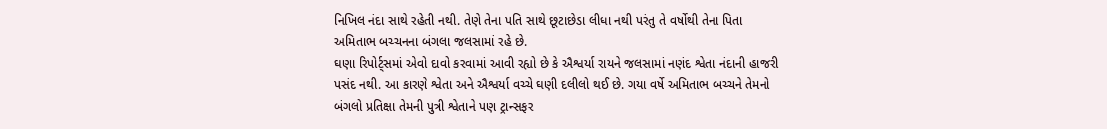નિખિલ નંદા સાથે રહેતી નથી. તેણે તેના પતિ સાથે છૂટાછેડા લીધા નથી પરંતુ તે વર્ષોથી તેના પિતા અમિતાભ બચ્ચનના બંગલા જલસામાં રહે છે.
ઘણા રિપોર્ટ્સમાં એવો દાવો કરવામાં આવી રહ્યો છે કે ઐશ્વર્યા રાયને જલસામાં નણંદ શ્વેતા નંદાની હાજરી પસંદ નથી. આ કારણે શ્વેતા અને ઐશ્વર્યા વચ્ચે ઘણી દલીલો થઈ છે. ગયા વર્ષે અમિતાભ બચ્ચને તેમનો બંગલો પ્રતિક્ષા તેમની પુત્રી શ્વેતાને પણ ટ્રાન્સફર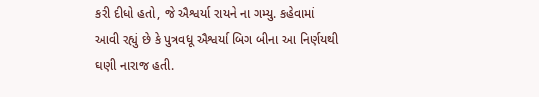કરી દીધો હતો, જે ઐશ્વર્યા રાયને ના ગમ્યુ. કહેવામાં આવી રહ્યું છે કે પુત્રવધૂ ઐશ્વર્યા બિગ બીના આ નિર્ણયથી ઘણી નારાજ હતી.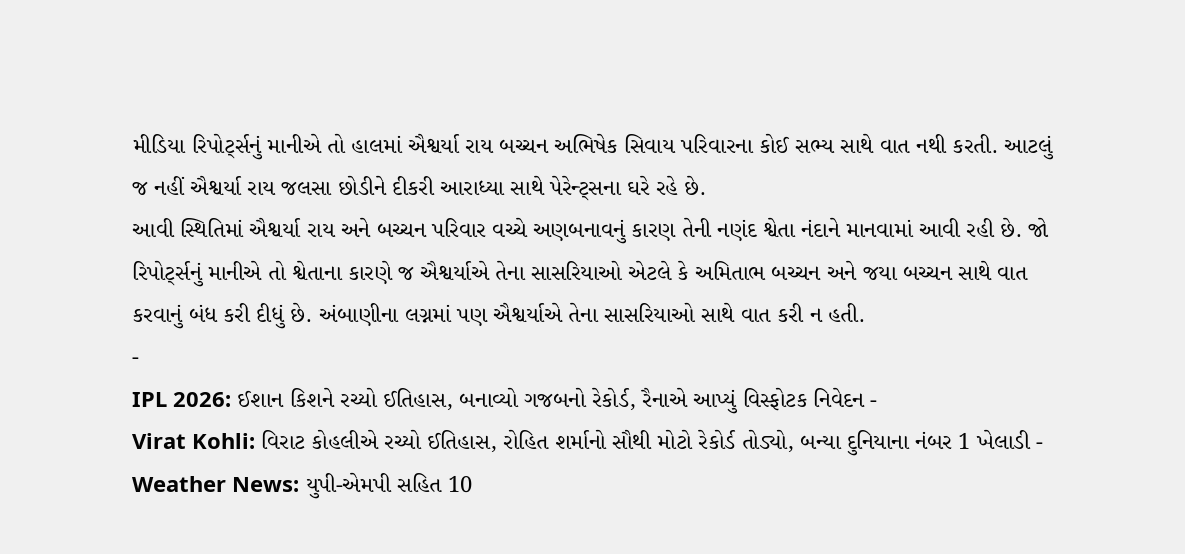મીડિયા રિપોર્ટ્સનું માનીએ તો હાલમાં ઐશ્વર્યા રાય બચ્ચન અભિષેક સિવાય પરિવારના કોઈ સભ્ય સાથે વાત નથી કરતી. આટલું જ નહીં ઐશ્વર્યા રાય જલસા છોડીને દીકરી આરાધ્યા સાથે પેરેન્ટ્સના ઘરે રહે છે.
આવી સ્થિતિમાં ઐશ્વર્યા રાય અને બચ્ચન પરિવાર વચ્ચે અણબનાવનું કારણ તેની નણંદ શ્વેતા નંદાને માનવામાં આવી રહી છે. જો રિપોર્ટ્સનું માનીએ તો શ્વેતાના કારણે જ ઐશ્વર્યાએ તેના સાસરિયાઓ એટલે કે અમિતાભ બચ્ચન અને જયા બચ્ચન સાથે વાત કરવાનું બંધ કરી દીધું છે. અંબાણીના લગ્નમાં પણ ઐશ્વર્યાએ તેના સાસરિયાઓ સાથે વાત કરી ન હતી.
-
IPL 2026: ઈશાન કિશને રચ્યો ઈતિહાસ, બનાવ્યો ગજબનો રેકોર્ડ, રૈનાએ આપ્યું વિસ્ફોટક નિવેદન -
Virat Kohli: વિરાટ કોહલીએ રચ્યો ઈતિહાસ, રોહિત શર્માનો સૌથી મોટો રેકોર્ડ તોડ્યો, બન્યા દુનિયાના નંબર 1 ખેલાડી -
Weather News: યુપી-એમપી સહિત 10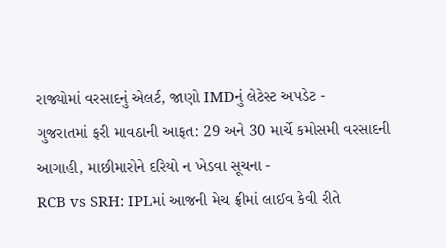રાજ્યોમાં વરસાદનું એલર્ટ, જાણો IMDનું લેટેસ્ટ અપડેટ -
ગુજરાતમાં ફરી માવઠાની આફત: 29 અને 30 માર્ચે કમોસમી વરસાદની આગાહી, માછીમારોને દરિયો ન ખેડવા સૂચના -
RCB vs SRH: IPLમાં આજની મેચ ફ્રીમાં લાઈવ કેવી રીતે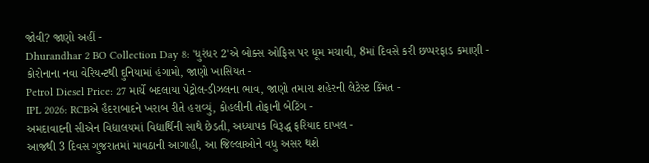જોવી? જાણો અહીં -
Dhurandhar 2 BO Collection Day 8: 'ધુરંધર 2'એ બોક્સ ઓફિસ પર ધૂમ મચાવી, 8માં દિવસે કરી છપ્પરફાડ કમાણી -
કોરોનાના નવા વેરિયન્ટથી દુનિયામાં હંગામો, જાણો ખાસિયત -
Petrol Diesel Price: 27 માર્ચે બદલાયા પેટ્રોલ-ડીઝલના ભાવ, જાણો તમારા શહેરની લેટેસ્ટ કિંમત -
IPL 2026: RCBએ હૈદરાબાદને ખરાબ રીતે હરાવ્યું, કોહલીની તોફાની બેટિંગ -
અમદાવાદની સીએન વિદ્યાલયમાં વિદ્યાર્થિની સાથે છેડતી, અધ્યાપક વિરૂદ્ધ ફરિયાદ દાખલ -
આજથી 3 દિવસ ગુજરાતમાં માવઠાની આગાહી, આ જિલ્લાઓને વધુ અસર થશે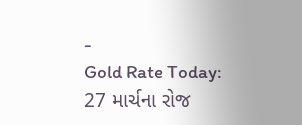-
Gold Rate Today: 27 માર્ચના રોજ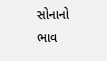સોનાનો ભાવ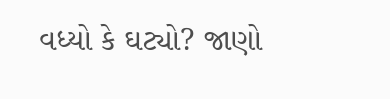વધ્યો કે ઘટ્યો? જાણો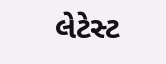લેટેસ્ટ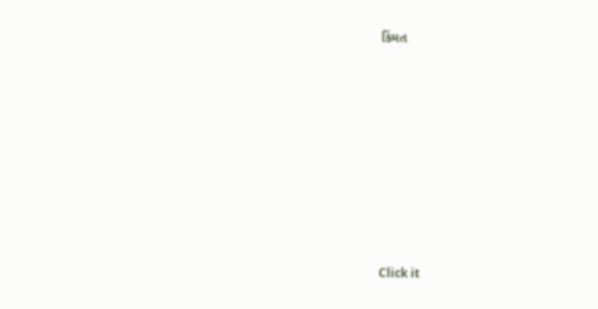કિંમત









Click it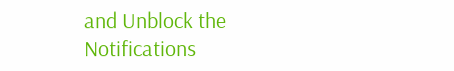and Unblock the Notifications